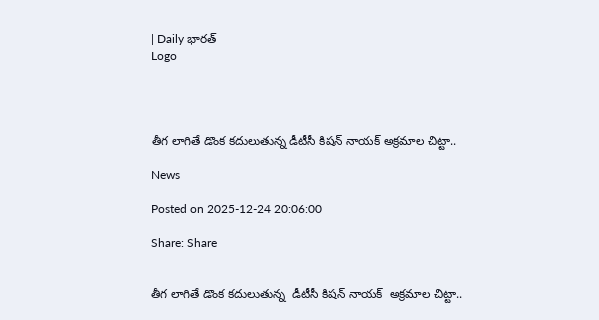| Daily భారత్
Logo




తీగ లాగితే డొంక కదులుతున్న డీటీసీ కిషన్ నాయక్ అక్రమాల చిట్టా..

News

Posted on 2025-12-24 20:06:00

Share: Share


తీగ లాగితే డొంక కదులుతున్న  డీటీసీ కిషన్ నాయక్  అక్రమాల చిట్టా..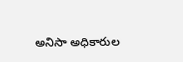అనిసా అధికారుల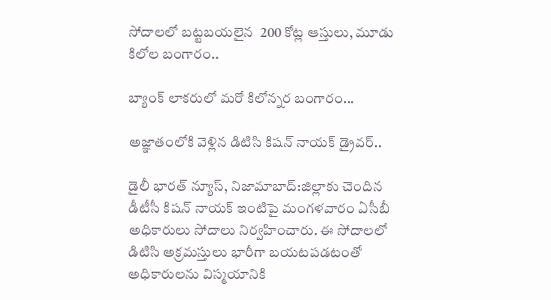సోదాలలో బట్టబయలైన  200 కోట్ల ఆస్తులు, మూడు కిలోల బంగారం..

బ్యాంక్ లాకరులో మరో కిలోన్నర బంగారం...

అజ్ఞాతంలోకి వెళ్లిన డిటిసి కిషన్ నాయక్ డ్రైవర్..

డైలీ భారత్ న్యూస్, నిజామాబాద్:జిల్లాకు చెందిన డీటీసీ కిషన్‌ నాయక్‌ ఇంటిపై మంగళవారం ఏసీబీ అధికారులు సోదాలు నిర్వహించారు. ఈ సోదాలలో  డిటిసి అక్రమస్తులు భారీగా బయటపడటంతో అధికారులను విస్మయానికి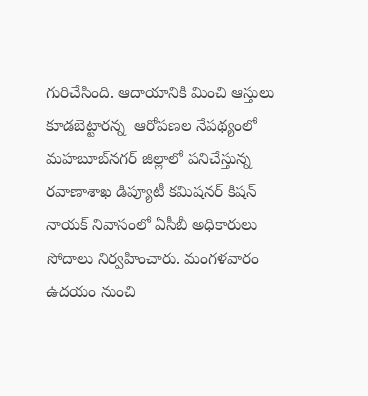గురిచేసింది. ఆదాయానికి మించి ఆస్తులు కూడబెట్టారన్న  ఆరోపణల నేపథ్యంలో మహబూబ్‌నగర్‌ జిల్లాలో పనిచేస్తున్న రవాణాశాఖ డిప్యూటీ కమిషనర్‌ కిషన్‌ నాయక్ నివాసంలో ఏసీబీ అధికారులు సోదాలు నిర్వహించారు. మంగళవారం ఉదయం నుంచి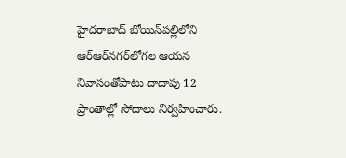హైదరాబాద్‌ బోయిన్‌పల్లిలోని ఆర్ఆర్‌నగర్‌లోగల ఆయన నివాసంతోపాటు దాదాపు 12 ప్రాంతాల్లో సోదాలు నిర్వహించారు.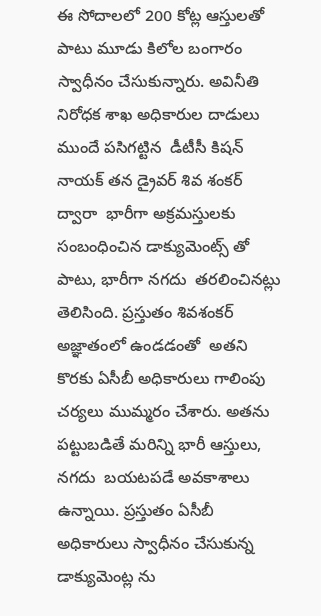ఈ సోదాలలో 200 కోట్ల ఆస్తులతో పాటు మూడు కిలోల బంగారం స్వాధీనం చేసుకున్నారు. అవినీతి నిరోధక శాఖ అధికారుల దాడులు ముందే పసిగట్టిన  డీటీసీ కిషన్ నాయక్ తన డ్రైవర్ శివ శంకర్ ద్వారా  భారీగా అక్రమస్తులకు సంబంధించిన డాక్యుమెంట్స్ తో పాటు, భారీగా నగదు  తరలించినట్లు తెలిసింది. ప్రస్తుతం శివశంకర్  అజ్ఞాతంలో ఉండడంతో  అతని కొరకు ఏసీబీ అధికారులు గాలింపు చర్యలు ముమ్మరం చేశారు. అతను పట్టుబడితే మరిన్ని భారీ ఆస్తులు, నగదు  బయటపడే అవకాశాలు ఉన్నాయి. ప్రస్తుతం ఏసీబీ అధికారులు స్వాధీనం చేసుకున్న డాక్యుమెంట్ల ను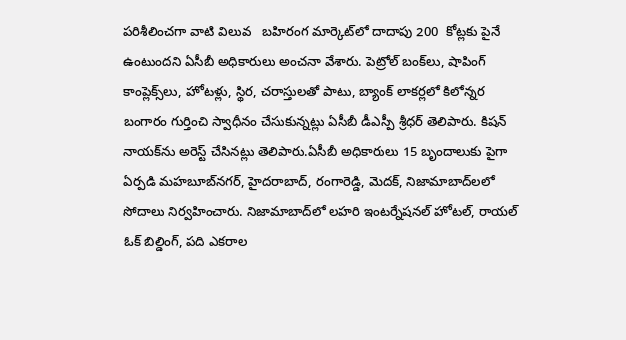పరిశీలించగా వాటి విలువ   బహిరంగ మార్కెట్‌లో దాదాపు 200  కోట్లకు పైనే ఉంటుందని ఏసీబీ అధికారులు అంచనా వేశారు. పెట్రోల్‌ బంక్‌లు, షాపింగ్‌ కాంప్లెక్స్‌లు, హోటళ్లు, స్థిర, చరాస్తులతో పాటు, బ్యాంక్ లాకర్లలో కిలోన్నర బంగారం గుర్తించి స్వాధీనం చేసుకున్నట్లు ఏసీబీ డీఎస్పీ శ్రీధర్‌ తెలిపారు. కిషన్‌ నాయక్‌ను అరెస్ట్‌ చేసినట్లు తెలిపారు.ఏసీబీ అధికారులు 15 బృందాలుకు పైగా ఏర్పడి మహబూబ్‌నగర్‌, హైదరాబాద్‌, రంగారెడ్డి, మెదక్‌, నిజామాబాద్‌లలో సోదాలు నిర్వహించారు. నిజామాబాద్‌లో లహరి ఇంటర్నేషనల్‌ హోటల్‌, రాయల్ ఓక్‌ బిల్డింగ్‌, పది ఎకరాల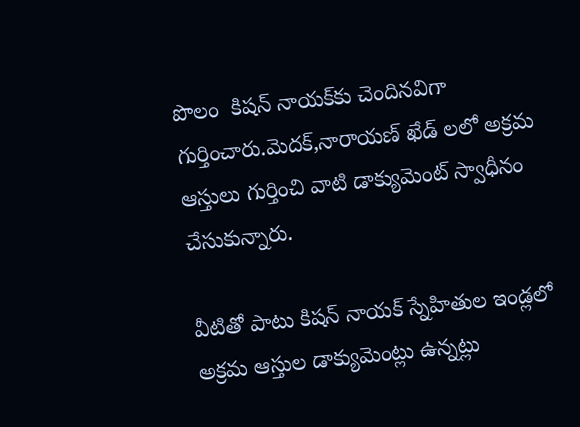పొలం  కిషన్‌ నాయక్‌కు చెందినవిగా గుర్తించారు.మెదక్,నారాయణ్ ఖేడ్ లలో అక్రమ ఆస్తులు గుర్తించి వాటి డాక్యుమెంట్ స్వాధీనం చేసుకున్నారు.

వీటితో పాటు కిషన్ నాయక్ స్నేహితుల ఇండ్లలో అక్రమ ఆస్తుల డాక్యుమెంట్లు ఉన్నట్లు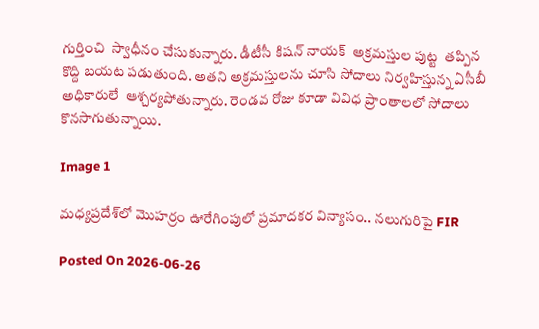గుర్తించి  స్వాధీనం చేసుకున్నారు. డీటీసీ కిషన్ నాయక్  అక్రమస్తుల పుట్ట  తప్పిన కొద్ది బయట పడుతుంది. అతని అక్రమస్తులను చూసి సోదాలు నిర్వహిస్తున్న ఏసీబీ అధికారులే  ఆశ్చర్యపోతున్నారు. రెండవ రోజు కూడా వివిధ ప్రాంతాలలో సోదాలు కొనసాగుతున్నాయి.

Image 1

మధ్యప్రదేశ్‌లో మొహర్రం ఊరేగింపులో ప్రమాదకర విన్యాసం.. నలుగురిపై FIR

Posted On 2026-06-26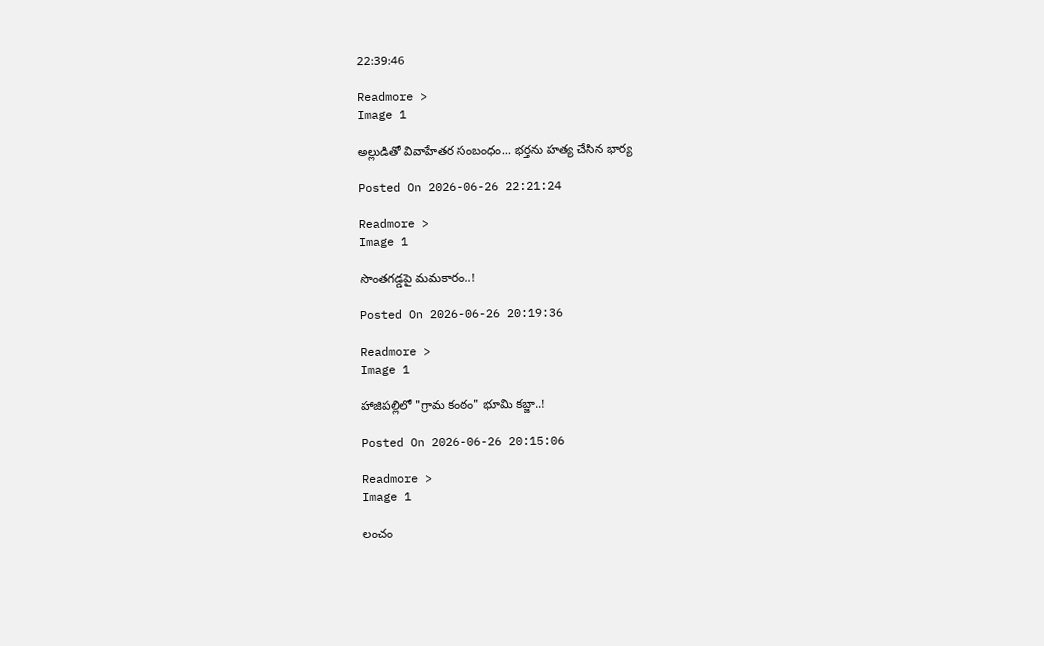22:39:46

Readmore >
Image 1

అల్లుడితో వివాహేతర సంబంధం... భర్తను హత్య చేసిన భార్య

Posted On 2026-06-26 22:21:24

Readmore >
Image 1

సొంతగడ్డపై మమకారం..!

Posted On 2026-06-26 20:19:36

Readmore >
Image 1

హాజిపల్లిలో "గ్రామ కంఠం" భూమి కబ్జా..!

Posted On 2026-06-26 20:15:06

Readmore >
Image 1

లంచం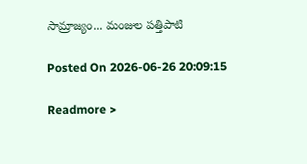సామ్రాజ్యం... మంజుల పత్తిపాటి

Posted On 2026-06-26 20:09:15

Readmore >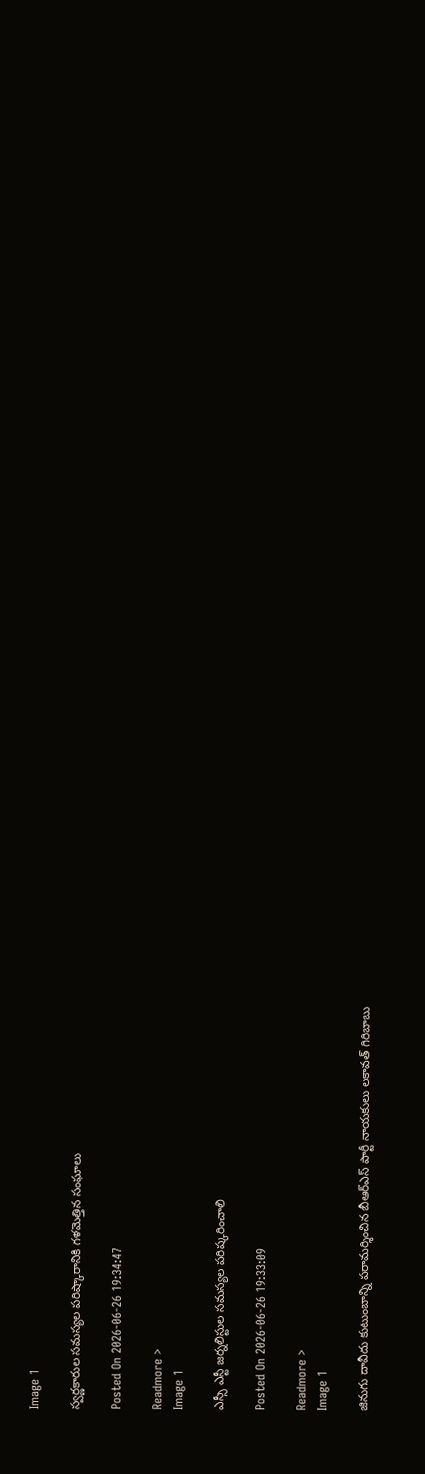Image 1

స్వర్ణకారుల సమస్యల పరిష్కారానికి గళమెత్తిన సంఘాలు

Posted On 2026-06-26 19:34:47

Readmore >
Image 1

ఎస్సీ ఎస్టీ జర్నలిస్టుల సమస్యల పరిష్కరించాలి

Posted On 2026-06-26 19:33:09

Readmore >
Image 1

జినుగు దావీదు కుటుంబాన్ని పరామర్శించిన బీఆర్ఎస్ పార్టీ నాయకులు లకావత్ గిరిబాబు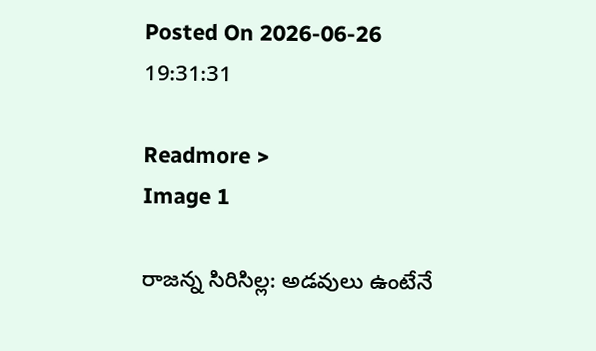Posted On 2026-06-26 19:31:31

Readmore >
Image 1

రాజన్న సిరిసిల్ల: అడవులు ఉంటేనే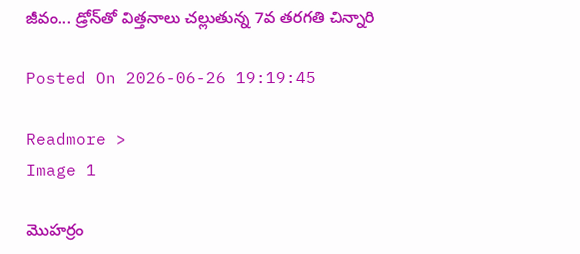జీవం... డ్రోన్‌తో విత్తనాలు చల్లుతున్న 7వ తరగతి చిన్నారి

Posted On 2026-06-26 19:19:45

Readmore >
Image 1

మొహర్రం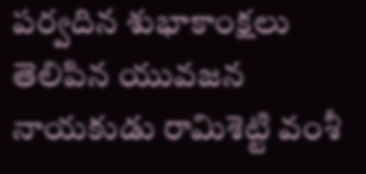పర్వదిన శుభాకాంక్షలు తెలిపిన యువజన నాయకుడు రామిశెట్టి వంశీ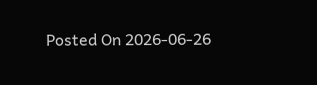Posted On 2026-06-26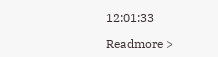12:01:33

Readmore >